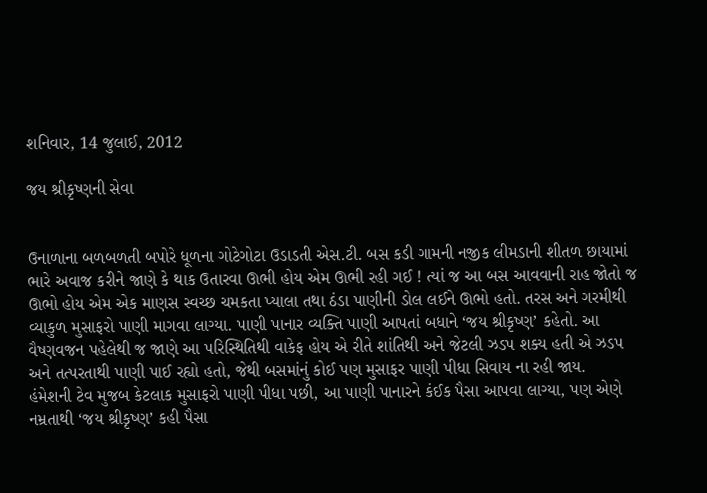શનિવાર, 14 જુલાઈ, 2012

જય શ્રીકૃષ્ણની સેવા


ઉનાળાના બળબળતી બપોરે ધૂળના ગોટેગોટા ઉડાડતી એસ.ટી. બસ કડી ગામની નજીક લીમડાની શીતળ છાયામાં ભારે અવાજ કરીને જાણે કે થાક ઉતારવા ઊભી હોય એમ ઊભી રહી ગઈ ! ત્યાં જ આ બસ આવવાની રાહ જોતો જ ઊભો હોય એમ એક માણસ સ્વચ્છ ચમકતા પ્યાલા તથા ઠંડા પાણીની ડોલ લઈને ઊભો હતો. તરસ અને ગરમીથી વ્યાકુળ મુસાફરો પાણી માગવા લાગ્યા. પાણી પાનાર વ્યક્તિ પાણી આપતાં બધાને ‘જય શ્રીકૃષ્ણ’ કહેતો. આ વૈષ્ણવજન પહેલેથી જ જાણે આ પરિસ્થિતિથી વાકેફ હોય એ રીતે શાંતિથી અને જેટલી ઝડપ શક્ય હતી એ ઝડપ અને તત્પરતાથી પાણી પાઈ રહ્યો હતો, જેથી બસમાંનું કોઈ પણ મુસાફર પાણી પીધા સિવાય ના રહી જાય.
હંમેશની ટેવ મુજબ કેટલાક મુસાફરો પાણી પીધા પછી, આ પાણી પાનારને કંઈક પૈસા આપવા લાગ્યા, પણ એણે નમ્રતાથી ‘જય શ્રીકૃષ્ણ’ કહી પૈસા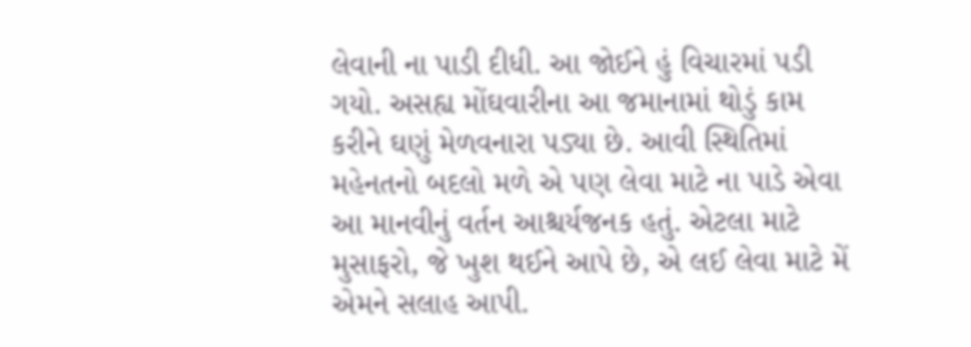લેવાની ના પાડી દીધી. આ જોઈને હું વિચારમાં પડી ગયો. અસહ્ય મોંઘવારીના આ જમાનામાં થોડું કામ કરીને ઘણું મેળવનારા પડ્યા છે. આવી સ્થિતિમાં મહેનતનો બદલો મળે એ પણ લેવા માટે ના પાડે એવા આ માનવીનું વર્તન આશ્ચર્યજનક હતું. એટલા માટે મુસાફરો, જે ખુશ થઈને આપે છે, એ લઈ લેવા માટે મેં એમને સલાહ આપી.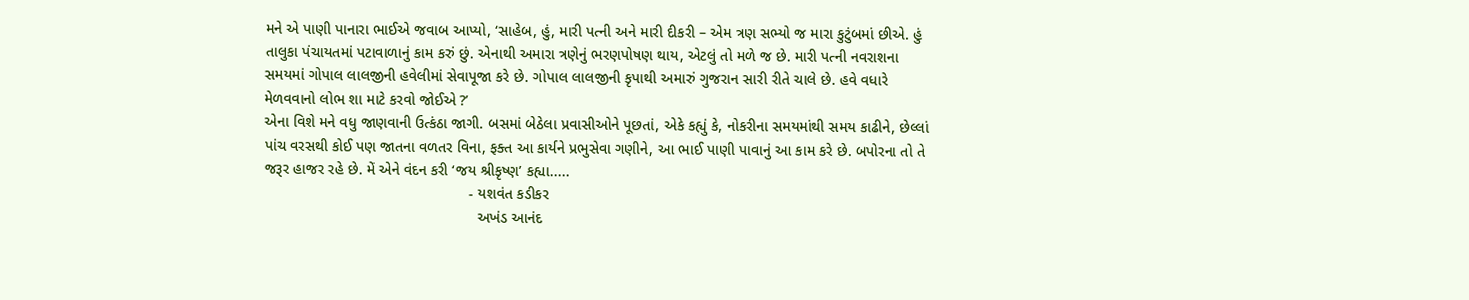મને એ પાણી પાનારા ભાઈએ જવાબ આપ્યો, ‘સાહેબ, હું, મારી પત્ની અને મારી દીકરી – એમ ત્રણ સભ્યો જ મારા કુટુંબમાં છીએ. હું તાલુકા પંચાયતમાં પટાવાળાનું કામ કરું છું. એનાથી અમારા ત્રણેનું ભરણપોષણ થાય, એટલું તો મળે જ છે. મારી પત્ની નવરાશના સમયમાં ગોપાલ લાલજીની હવેલીમાં સેવાપૂજા કરે છે. ગોપાલ લાલજીની કૃપાથી અમારું ગુજરાન સારી રીતે ચાલે છે. હવે વધારે મેળવવાનો લોભ શા માટે કરવો જોઈએ ?’
એના વિશે મને વધુ જાણવાની ઉત્કંઠા જાગી. બસમાં બેઠેલા પ્રવાસીઓને પૂછતાં, એકે કહ્યું કે, નોકરીના સમયમાંથી સમય કાઢીને, છેલ્લાં પાંચ વરસથી કોઈ પણ જાતના વળતર વિના, ફક્ત આ કાર્યને પ્રભુસેવા ગણીને, આ ભાઈ પાણી પાવાનું આ કામ કરે છે. બપોરના તો તે જરૂર હાજર રહે છે. મેં એને વંદન કરી ‘જય શ્રીકૃષ્ણ’ કહ્યા.....
                                                 - યશવંત કડીકર
                                                   અખંડ આનંદ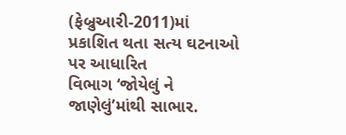(ફેબ્રુઆરી-2011)માં પ્રકાશિત થતા સત્ય ઘટનાઓ પર આધારિત                        વિભાગ ‘જોયેલું ને જાણેલું’માંથી સાભાર.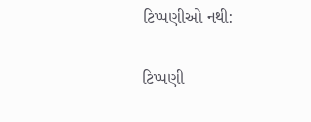ટિપ્પણીઓ નથી:

ટિપ્પણી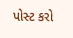પોસ્ટ કરો